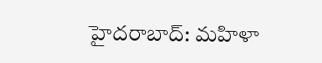హైదరాబాద్: మహిళా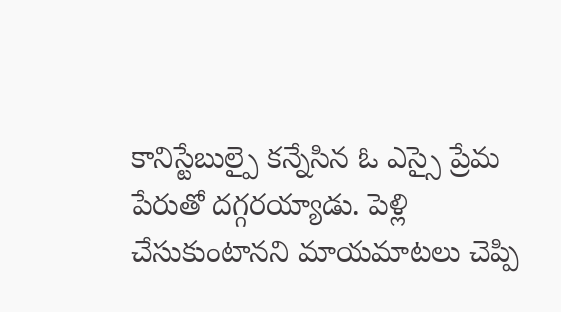కానిస్టేబుల్పై కన్నేసిన ఓ ఎస్సై ప్రేమ పేరుతో దగ్గరయ్యాడు. పెళ్లి చేసుకుంటానని మాయమాటలు చెప్పి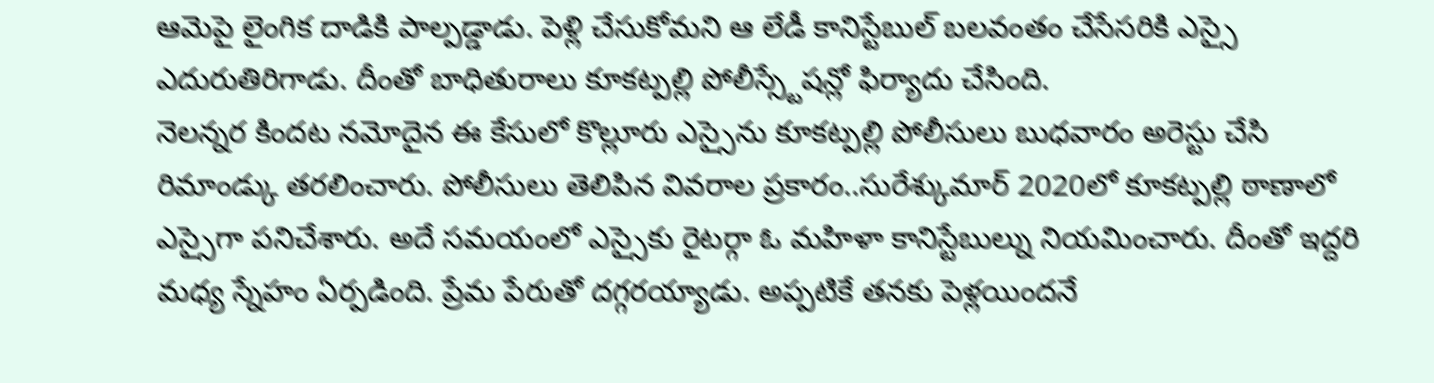ఆమెపై లైంగిక దాడికి పాల్పడ్డాడు. పెళ్లి చేసుకోమని ఆ లేడీ కానిస్టేబుల్ బలవంతం చేసేసరికి ఎస్సై ఎదురుతిరిగాడు. దీంతో బాధితురాలు కూకట్పల్లి పోలీస్స్టేషన్లో ఫిర్యాదు చేసింది.
నెలన్నర కిందట నమోదైన ఈ కేసులో కొల్లూరు ఎస్సైను కూకట్పల్లి పోలీసులు బుధవారం అరెస్టు చేసి రిమాండ్కు తరలించారు. పోలీసులు తెలిపిన వివరాల ప్రకారం..సురేశ్కుమార్ 2020లో కూకట్పల్లి ఠాణాలో ఎస్సైగా పనిచేశారు. అదే సమయంలో ఎస్సైకు రైటర్గా ఓ మహిళా కానిస్టేబుల్ను నియమించారు. దీంతో ఇద్దరి మధ్య స్నేహం ఏర్పడింది. ప్రేమ పేరుతో దగ్గరయ్యాడు. అప్పటికే తనకు పెళ్లయిందనే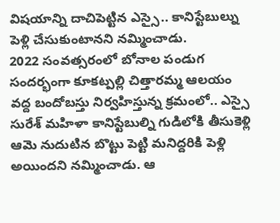విషయాన్ని దాచిపెట్టిన ఎస్సై.. కానిస్టేబుల్ను పెళ్లి చేసుకుంటానని నమ్మించాడు.
2022 సంవత్సరంలో బోనాల పండుగ సందర్భంగా కూకట్పల్లి చిత్తారమ్మ ఆలయం వద్ద బందోబస్తు నిర్వహిస్తున్న క్రమంలో.. ఎస్సై సురేశ్ మహిళా కానిస్టేబుల్ని గుడిలోకి తీసుకెళ్లి ఆమె నుదుటిన బొట్టు పెట్టి మనిద్దరికి పెళ్లి అయిందని నమ్మించాడు. ఆ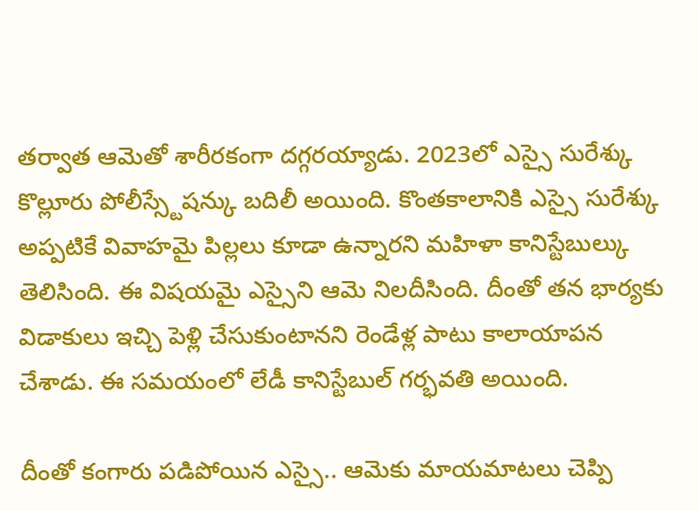తర్వాత ఆమెతో శారీరకంగా దగ్గరయ్యాడు. 2023లో ఎస్సై సురేశ్కు కొల్లూరు పోలీస్స్టేషన్కు బదిలీ అయింది. కొంతకాలానికి ఎస్సై సురేశ్కు అప్పటికే వివాహమై పిల్లలు కూడా ఉన్నారని మహిళా కానిస్టేబుల్కు తెలిసింది. ఈ విషయమై ఎస్సైని ఆమె నిలదీసింది. దీంతో తన భార్యకు విడాకులు ఇచ్చి పెళ్లి చేసుకుంటానని రెండేళ్ల పాటు కాలాయాపన చేశాడు. ఈ సమయంలో లేడీ కానిస్టేబుల్ గర్భవతి అయింది.

దీంతో కంగారు పడిపోయిన ఎస్సై.. ఆమెకు మాయమాటలు చెప్పి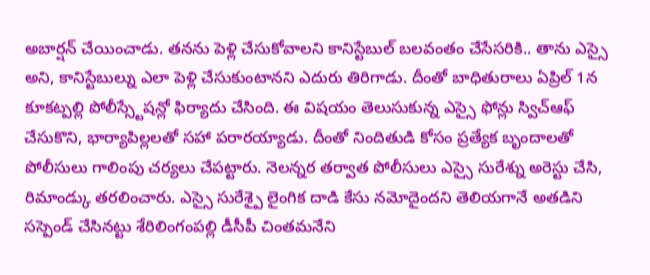అబార్షన్ చేయించాడు. తనను పెళ్లి చేసుకోవాలని కానిస్టేబుల్ బలవంతం చేసేసరికి.. తాను ఎస్సై అని, కానిస్టేబుల్ను ఎలా పెళ్లి చేసుకుంటానని ఎదురు తిరిగాడు. దీంతో బాధితురాలు ఏప్రిల్ 1న కూకట్పల్లి పోలీస్స్టేషన్లో ఫిర్యాదు చేసింది. ఈ విషయం తెలుసుకున్న ఎస్సై ఫోన్లు స్విచ్ఆఫ్ చేసుకొని, భార్యాపిల్లలతో సహా పరారయ్యాడు. దీంతో నిందితుడి కోసం ప్రత్యేక బృందాలతో పోలీసులు గాలింపు చర్యలు చేపట్టారు. నెలన్నర తర్వాత పోలీసులు ఎస్సై సురేశ్ను అరెస్టు చేసి, రిమాండ్కు తరలించారు. ఎస్సై సురేశ్పై లైంగిక దాడి కేసు నమోదైందని తెలియగానే అతడిని సస్పెండ్ చేసినట్టు శేరిలింగంపల్లి డీసీపీ చింతమనేని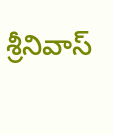శ్రీనివాస్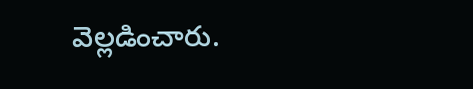వెల్లడించారు.